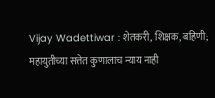Vijay Wadettiwar : शेतकरी, शिक्षक, बहिणी; महायुतीच्या सत्तेत कुणालाच न्याय नाही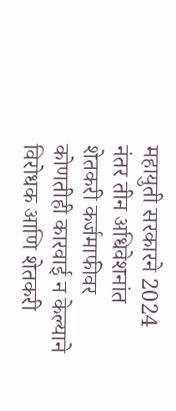महायुती सरकारने 2024 नंतर तीन अधिवेशनांत शेतकरी कर्जमाफीवर कोणतीही कारवाई न केल्याने विरोधक आणि शेतकरी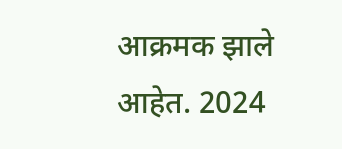आक्रमक झाले आहेत. 2024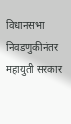विधानसभा निवडणुकीनंतर महायुती सरकार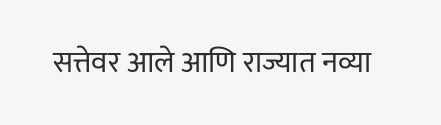सत्तेवर आले आणि राज्यात नव्या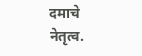दमाचे नेतृत्व.